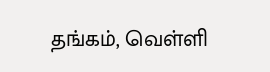தங்கம், வெள்ளி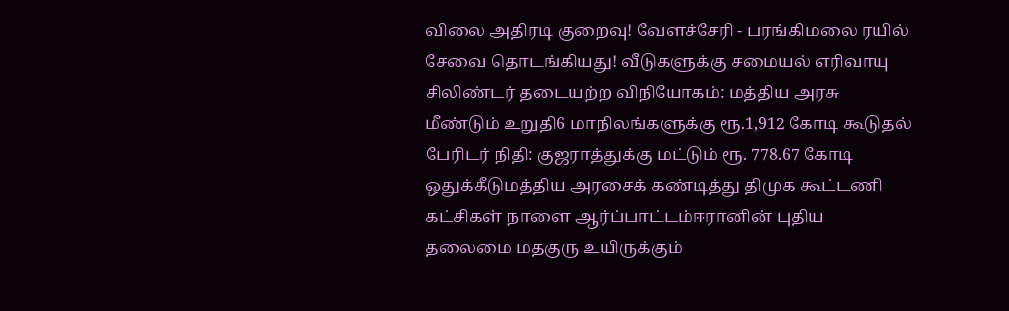விலை அதிரடி குறைவு! வேளச்சேரி - பரங்கிமலை ரயில் சேவை தொடங்கியது! வீடுகளுக்கு சமையல் எரிவாயு சிலிண்டர் தடையற்ற விநியோகம்: மத்திய அரசு மீண்டும் உறுதி6 மாநிலங்களுக்கு ரூ.1,912 கோடி கூடுதல் பேரிடர் நிதி: குஜராத்துக்கு மட்டும் ரூ. 778.67 கோடி ஒதுக்கீடுமத்திய அரசைக் கண்டித்து திமுக கூட்டணி கட்சிகள் நாளை ஆர்ப்பாட்டம்ஈரானின் புதிய தலைமை மதகுரு உயிருக்கும்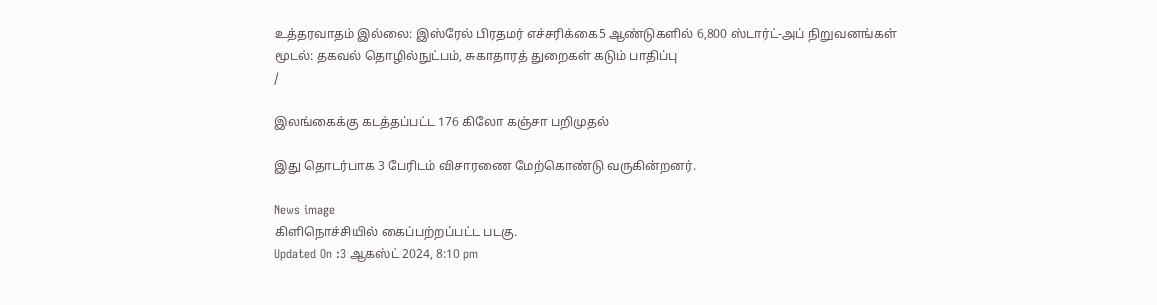உத்தரவாதம் இல்லை: இஸ்ரேல் பிரதமர் எச்சரிக்கை5 ஆண்டுகளில் 6,800 ஸ்டார்ட்-அப் நிறுவனங்கள் மூடல்: தகவல் தொழில்நுட்பம், சுகாதாரத் துறைகள் கடும் பாதிப்பு
/

இலங்கைக்கு கடத்தப்பட்ட 176 கிலோ கஞ்சா பறிமுதல்

இது தொடர்பாக 3 பேரிடம் விசாரணை மேற்கொண்டு வருகின்றனர்.

News image
கிளிநொச்சியில் கைப்பற்றப்பட்ட படகு.
Updated On :3 ஆகஸ்ட் 2024, 8:10 pm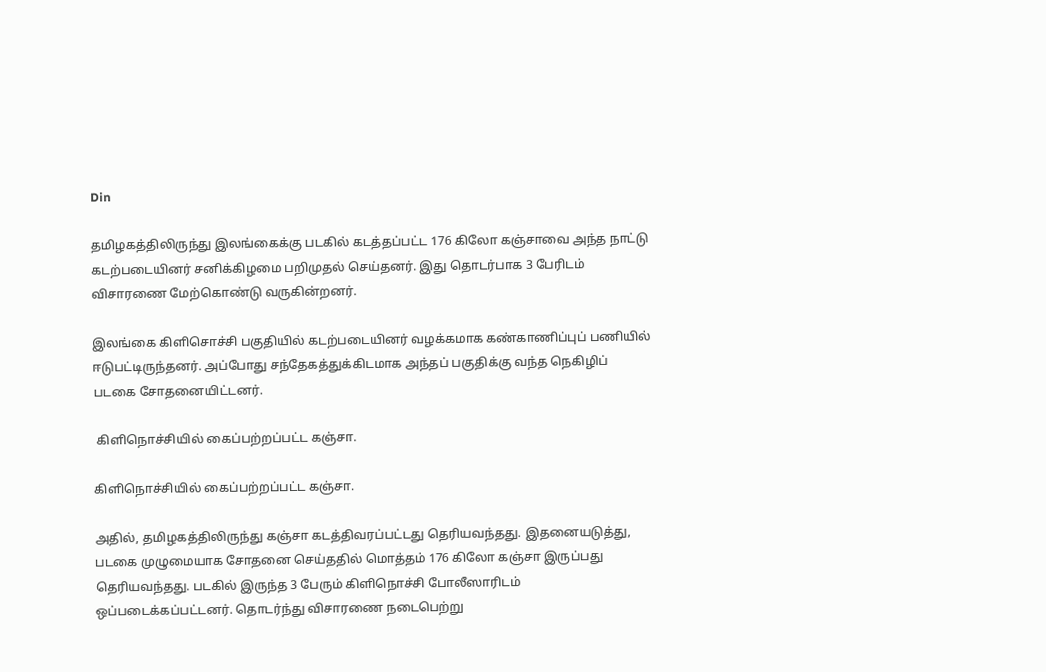Din

தமிழகத்திலிருந்து இலங்கைக்கு படகில் கடத்தப்பட்ட 176 கிலோ கஞ்சாவை அந்த நாட்டு கடற்படையினர் சனிக்கிழமை பறிமுதல் செய்தனர். இது தொடர்பாக 3 பேரிடம் விசாரணை மேற்கொண்டு வருகின்றனர்.

இலங்கை கிளிசொச்சி பகுதியில் கடற்படையினர் வழக்கமாக கண்காணிப்புப் பணியில் ஈடுபட்டிருந்தனர். அப்போது சந்தேகத்துக்கிடமாக அந்தப் பகுதிக்கு வந்த நெகிழிப் படகை சோதனையிட்டனர்.

 கிளிநொச்சியில் கைப்பற்றப்பட்ட கஞ்சா.

கிளிநொச்சியில் கைப்பற்றப்பட்ட கஞ்சா.

அதில், தமிழகத்திலிருந்து கஞ்சா கடத்திவரப்பட்டது தெரியவந்தது. இதனையடுத்து, படகை முழுமையாக சோதனை செய்ததில் மொத்தம் 176 கிலோ கஞ்சா இருப்பது தெரியவந்தது. படகில் இருந்த 3 பேரும் கிளிநொச்சி போலீஸாரிடம் ஒப்படைக்கப்பட்டனர். தொடர்ந்து விசாரணை நடைபெற்று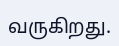வருகிறது.